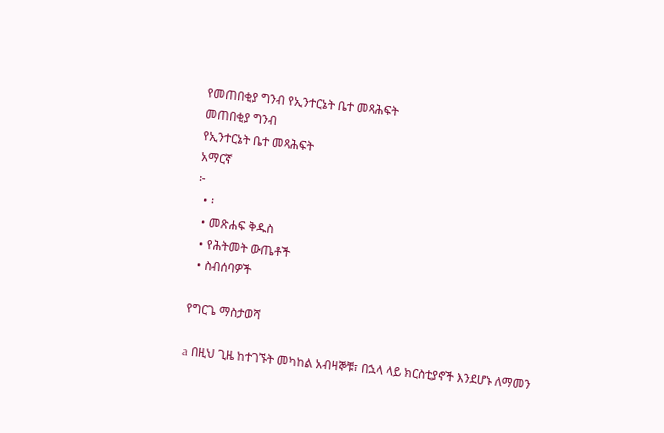የመጠበቂያ ግንብ የኢንተርኔት ቤተ መጻሕፍት
መጠበቂያ ግንብ
የኢንተርኔት ቤተ መጻሕፍት
አማርኛ
፦
  • ፡
  • መጽሐፍ ቅዱስ
  • የሕትመት ውጤቶች
  • ስብሰባዎች

የግርጌ ማስታወሻ

a በዚህ ጊዜ ከተገኙት መካከል አብዛኞቹ፣ በኋላ ላይ ክርስቲያኖች እንደሆኑ ለማመን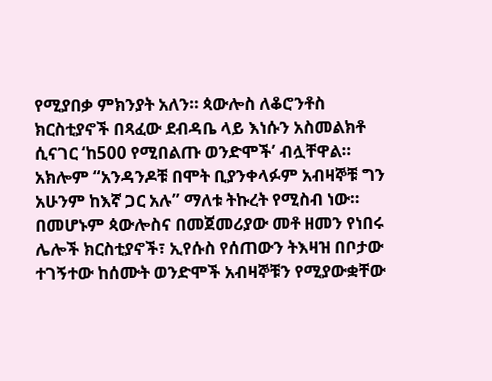የሚያበቃ ምክንያት አለን። ጳውሎስ ለቆሮንቶስ ክርስቲያኖች በጻፈው ደብዳቤ ላይ እነሱን አስመልክቶ ሲናገር ‘ከ500 የሚበልጡ ወንድሞች’ ብሏቸዋል። አክሎም “አንዳንዶቹ በሞት ቢያንቀላፉም አብዛኞቹ ግን አሁንም ከእኛ ጋር አሉ” ማለቱ ትኩረት የሚስብ ነው። በመሆኑም ጳውሎስና በመጀመሪያው መቶ ዘመን የነበሩ ሌሎች ክርስቲያኖች፣ ኢየሱስ የሰጠውን ትእዛዝ በቦታው ተገኝተው ከሰሙት ወንድሞች አብዛኞቹን የሚያውቋቸው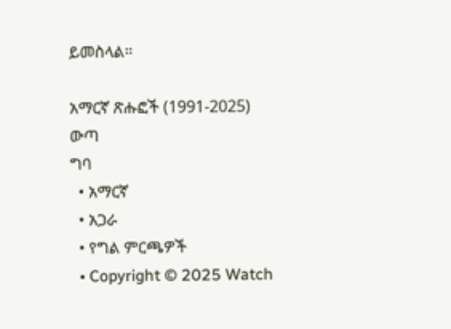ይመስላል።

አማርኛ ጽሑፎች (1991-2025)
ውጣ
ግባ
  • አማርኛ
  • አጋራ
  • የግል ምርጫዎች
  • Copyright © 2025 Watch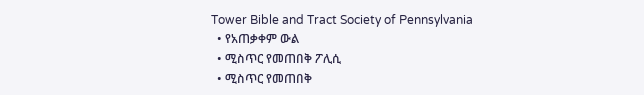Tower Bible and Tract Society of Pennsylvania
  • የአጠቃቀም ውል
  • ሚስጥር የመጠበቅ ፖሊሲ
  • ሚስጥር የመጠበቅ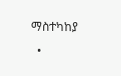ማስተካከያ
  •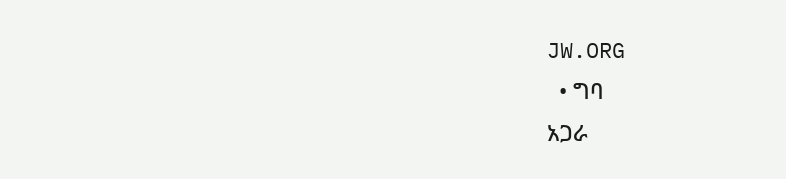JW.ORG
  • ግባ
አጋራ